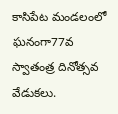కాసిపేట మండలంలో ఘనంగా77వ స్వాతంత్ర దినోత్సవ వేడుకలు.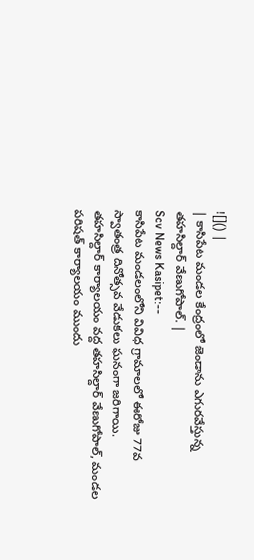![]() |
| కాసిపేట మండల కేంద్రంలో జెండాను ఎగురవేస్తున్న తహసిల్దార్ వేణుగోపాల్. |
Scv News Kasipet:--
కాసిపేట మండలంలోని వివిధ గ్రామాలలో ఈరోజు 77వ స్వాతంత్ర దినోత్సవ వేడుకలు ఘనంగా జరిగాయి.
తహసిల్దార్ కార్యాలయం వద్ద తహసిల్దార్ వేణుగోపాల్, మండల పరిషత్ కార్యాలయం ముందు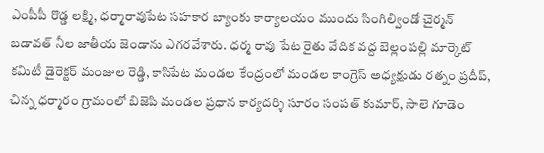ఎంపీపీ రొడ్డ లక్ష్మి, ధర్మారావుపేట సహకార బ్యాంకు కార్యాలయం ముందు సింగిల్విండో చైర్మన్ బడావత్ నీల జాతీయ జెండాను ఎగరవేశారు. ధర్మ రావు పేట రైతు వేదిక వద్ద బెల్లంపల్లి మార్కెట్ కమిటీ డైరెక్టర్ మంజుల రెడ్డి, కాసిపేట మండల కేంద్రంలో మండల కాంగ్రెస్ అధ్యక్షుడు రత్నం ప్రదీప్, చిన్న ధర్మారం గ్రామంలో బిజెపి మండల ప్రధాన కార్యదర్శి సూరం సంపత్ కుమార్, సాలె గూడెం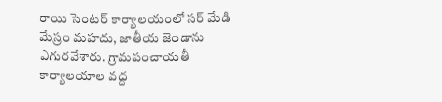రాయి సెంటర్ కార్యాలయంలో సర్ మేడి మేస్రం మహదు, జాతీయ జెండాను ఎగురవేశారు. గ్రామపంచాయతీ కార్యాలయాల వద్ద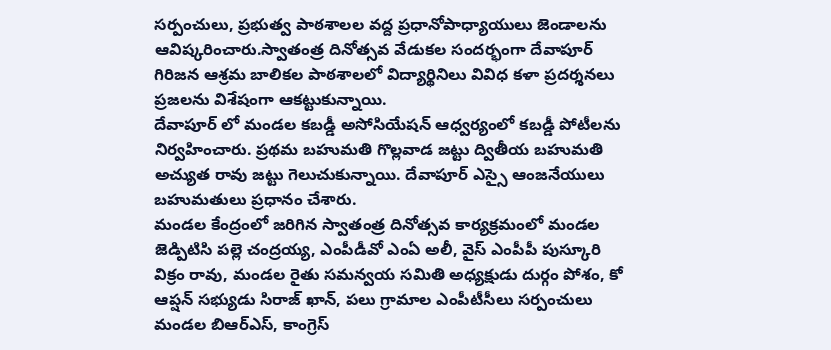సర్పంచులు, ప్రభుత్వ పాఠశాలల వద్ద ప్రధానోపాధ్యాయులు జెండాలను ఆవిష్కరించారు.స్వాతంత్ర దినోత్సవ వేడుకల సందర్భంగా దేవాపూర్ గిరిజన ఆశ్రమ బాలికల పాఠశాలలో విద్యార్థినిలు వివిధ కళా ప్రదర్శనలు ప్రజలను విశేషంగా ఆకట్టుకున్నాయి.
దేవాపూర్ లో మండల కబడ్డీ అసోసియేషన్ ఆధ్వర్యంలో కబడ్డీ పోటీలను నిర్వహించారు. ప్రథమ బహుమతి గొల్లవాడ జట్టు ద్వితీయ బహుమతి అచ్యుత రావు జట్టు గెలుచుకున్నాయి. దేవాపూర్ ఎస్సై ఆంజనేయులు బహుమతులు ప్రధానం చేశారు.
మండల కేంద్రంలో జరిగిన స్వాతంత్ర దినోత్సవ కార్యక్రమంలో మండల జెడ్పిటిసి పల్లె చంద్రయ్య, ఎంపీడీవో ఎంఏ అలీ, వైస్ ఎంపీపీ పుస్కూరి విక్రం రావు, మండల రైతు సమన్వయ సమితి అధ్యక్షుడు దుర్గం పోశం, కో ఆప్షన్ సభ్యుడు సిరాజ్ ఖాన్, పలు గ్రామాల ఎంపీటీసీలు సర్పంచులు మండల బిఆర్ఎస్, కాంగ్రెస్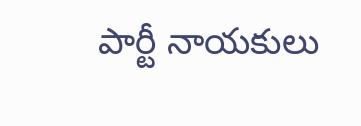పార్టీ నాయకులు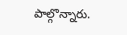పాల్గొన్నారు.